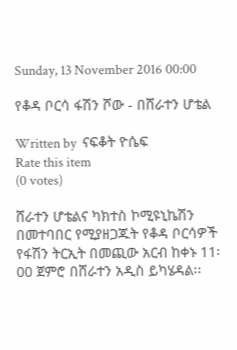Sunday, 13 November 2016 00:00

የቆዳ ቦርሳ ፋሽን ሾው - በሸራተን ሆቴል

Written by  ናፍቆት ዮሴፍ
Rate this item
(0 votes)

ሸራተን ሆቴልና ካክተስ ኮሚዩኒኬሽን በመተባበር የሚያዘጋጁት የቆዳ ቦርሳዎች የፋሽን ትርኢት በመጪው አርብ ከቀኑ 11፡00 ጀምሮ በሸራተን አዲስ ይካሄዳል፡፡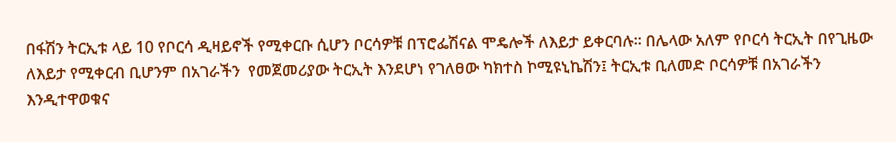በፋሽን ትርኢቱ ላይ 10 የቦርሳ ዲዛይኖች የሚቀርቡ ሲሆን ቦርሳዎቹ በፕሮፌሽናል ሞዴሎች ለእይታ ይቀርባሉ፡፡ በሌላው አለም የቦርሳ ትርኢት በየጊዜው ለእይታ የሚቀርብ ቢሆንም በአገራችን  የመጀመሪያው ትርኢት እንደሆነ የገለፀው ካክተስ ኮሚዩኒኬሽን፤ ትርኢቱ ቢለመድ ቦርሳዎቹ በአገራችን እንዲተዋወቁና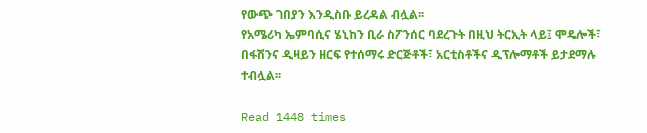የውጭ ገበያን እንዲስቡ ይረዳል ብሏል፡፡
የአሜሪካ ኤምባሲና ሄኒከን ቢራ ስፖንሰር ባደረጉት በዚህ ትርኢት ላይ፤ ሞዴሎች፣ በፋሽንና ዲዛይን ዘርፍ የተሰማሩ ድርጅቶች፣ አርቲስቶችና ዲፕሎማቶች ይታደማሉ ተብሏል፡፡

Read 1448 times